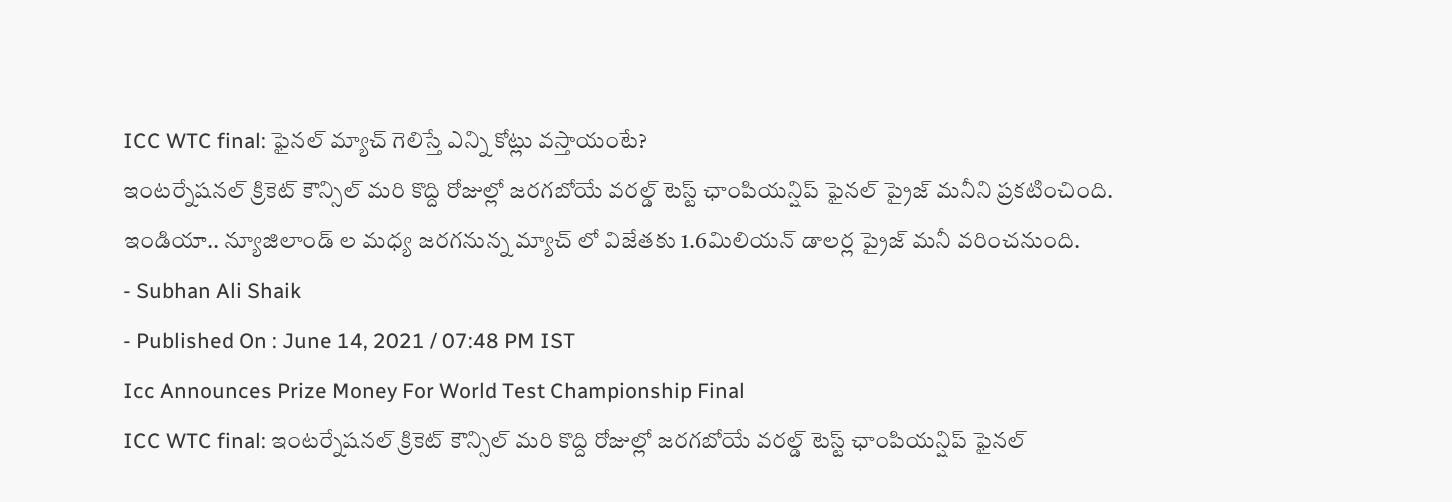ICC WTC final: ఫైనల్ మ్యాచ్ గెలిస్తే ఎన్ని కోట్లు వస్తాయంటే?
ఇంటర్నేషనల్ క్రికెట్ కౌన్సిల్ మరి కొద్ది రోజుల్లో జరగబోయే వరల్డ్ టెస్ట్ ఛాంపియన్షిప్ ఫైనల్ ప్రైజ్ మనీని ప్రకటించింది. ఇండియా.. న్యూజిలాండ్ ల మధ్య జరగనున్న మ్యాచ్ లో విజేతకు 1.6మిలియన్ డాలర్ల ప్రైజ్ మనీ వరించనుంది.
- Subhan Ali Shaik
- Published On : June 14, 2021 / 07:48 PM IST
Icc Announces Prize Money For World Test Championship Final
ICC WTC final: ఇంటర్నేషనల్ క్రికెట్ కౌన్సిల్ మరి కొద్ది రోజుల్లో జరగబోయే వరల్డ్ టెస్ట్ ఛాంపియన్షిప్ ఫైనల్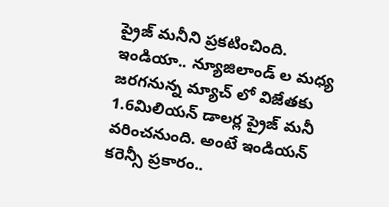ప్రైజ్ మనీని ప్రకటించింది. ఇండియా.. న్యూజిలాండ్ ల మధ్య జరగనున్న మ్యాచ్ లో విజేతకు 1.6మిలియన్ డాలర్ల ప్రైజ్ మనీ వరించనుంది. అంటే ఇండియన్ కరెన్సీ ప్రకారం..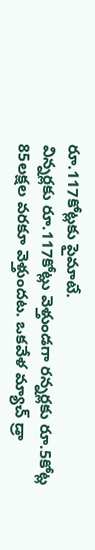రూ.117కోట్లకు పైమాటే.
విన్నర్లకు రూ.117కోట్లు వెళ్తుండగా రన్నర్లకు రూ.5కోట్ల 85లక్షల వరకూ వెళ్తుందట. ఒకవేళ మ్యాచ్ డ్రా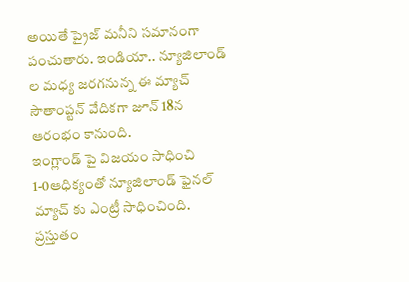అయితే ప్రైజ్ మనీని సమానంగా పంచుతారు. ఇండియా.. న్యూజిలాండ్ ల మధ్య జరగనున్న ఈ మ్యాచ్ సౌతాంప్టన్ వేదికగా జూన్ 18న ఆరంభం కానుంది.
ఇంగ్లాండ్ పై విజయం సాధించి 1-0ఆధిక్యంతో న్యూజిలాండ్ ఫైనల్ మ్యాచ్ కు ఎంట్రీ సాధించింది. ప్రస్తుతం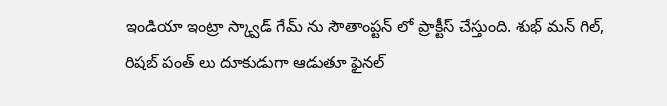ఇండియా ఇంట్రా స్క్వాడ్ గేమ్ ను సౌతాంప్టన్ లో ప్రాక్టీస్ చేస్తుంది. శుభ్ మన్ గిల్, రిషబ్ పంత్ లు దూకుడుగా ఆడుతూ ఫైనల్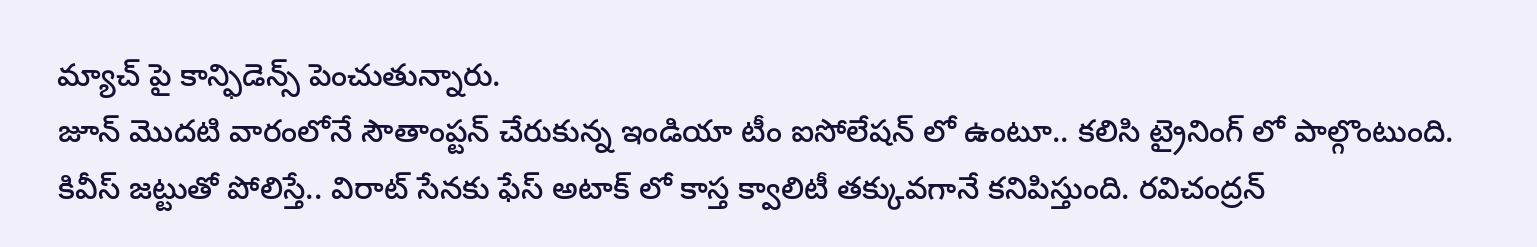మ్యాచ్ పై కాన్ఫిడెన్స్ పెంచుతున్నారు.
జూన్ మొదటి వారంలోనే సౌతాంప్టన్ చేరుకున్న ఇండియా టీం ఐసోలేషన్ లో ఉంటూ.. కలిసి ట్రైనింగ్ లో పాల్గొంటుంది. కివీస్ జట్టుతో పోలిస్తే.. విరాట్ సేనకు ఫేస్ అటాక్ లో కాస్త క్వాలిటీ తక్కువగానే కనిపిస్తుంది. రవిచంద్రన్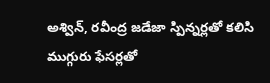అశ్విన్, రవీంద్ర జడేజా స్పిన్నర్లతో కలిసి ముగ్గురు ఫేసర్లతో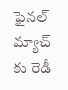ఫైనల్ మ్యాచ్ కు రెడీ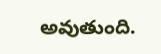అవుతుంది.